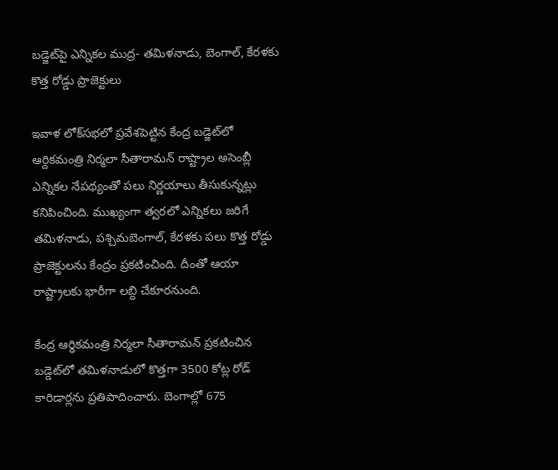బడ్జెట్‌పై ఎన్నికల ముద్ర- తమిళనాడు, బెంగాల్‌, కేరళకు కొత్త రోడ్డు ప్రాజెక్టులు

ఇవాళ లోక్‌సభలో ప్రవేశపెట్టిన కేంద్ర బడ్జెట్‌లో ఆర్దికమంత్రి నిర్మలా సీతారామన్ రాష్ట్రాల అసెంబ్లీ ఎన్నికల నేపథ్యంతో పలు నిర్ణయాలు తీసుకున్నట్లు కనిపించింది. ముఖ్యంగా త్వరలో ఎన్నికలు జరిగే తమిళనాడు, పశ్చిమబెంగాల్‌, కేరళకు పలు కొత్త రోడ్డు ప్రాజెక్టులను కేంద్రం ప్రకటించింది. దీంతో ఆయా రాష్ట్రాలకు భారీగా లబ్ది చేకూరనుంది.

కేంద్ర ఆర్ధికమంత్రి నిర్మలా సీతారామన్‌ ప్రకటించిన బడ్డెట్‌లో తమిళనాడులో కొత్తగా 3500 కోట్ల రోడ్‌ కారిడార్లను ప్రతిపాదించారు. బెంగాల్లో 675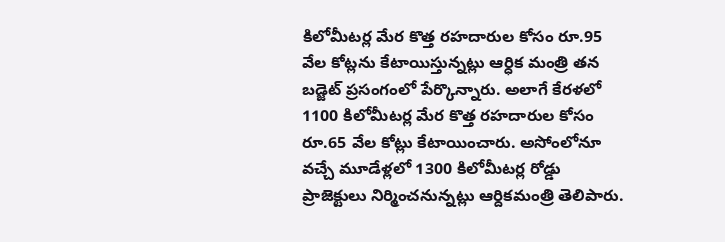కిలోమీటర్ల మేర కొత్త రహదారుల కోసం రూ.95 వేల కోట్లను కేటాయిస్తున్నట్లు ఆర్ధిక మంత్రి తన బడ్జెట్ ప్రసంగంలో పేర్కొన్నారు. అలాగే కేరళలో 1100 కిలోమీటర్ల మేర కొత్త రహదారుల కోసం రూ.65 వేల కోట్లు కేటాయించారు. అసోంలోనూ వచ్చే మూడేళ్లలో 1300 కిలోమీటర్ల రోడ్డు ప్రాజెక్టులు నిర్మించనున్నట్లు ఆర్దికమంత్రి తెలిపారు.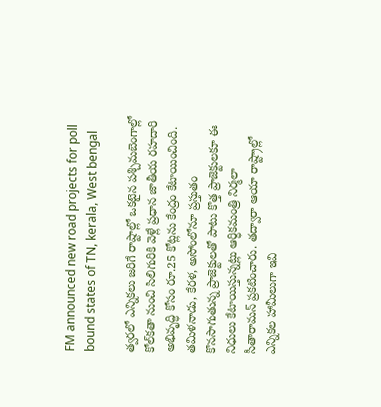FM announced new road projects for poll bound states of TN, kerala, West bengal

త్వరలో ఎన్నికలు జరిగే రాష్టాల్లో ఒకటైన పశ్చిమబెంగాల్లో కోల్‌కతా నుంచి సిలిగురికి వెళ్లే ప్రధాన జాతీయ రహదారి అభివృద్ధి కోసం రూ.25 కోట్లను కేంద్రం కేటాయించింది. తమిళనాడు, కేరళ, అసోంలోనూ ప్రస్తుతం కొనసాగుతున్న ప్రాజెక్టులతో పాటు కొత్త ప్రాజెక్టులకూ ఈ నిధులు కేటాయిస్తున్నట్లు ఆర్ధికమంత్రి నిర్మలా సీతారామన్‌ ప్రకటించారు. తద్వారా ఆయా రాష్ట్రాల్లో ఎన్నికల హామీలుగా ఇవి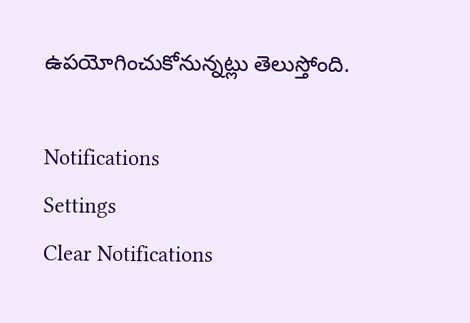ఉపయోగించుకోనున్నట్లు తెలుస్తోంది.

Notifications
Settings
Clear Notifications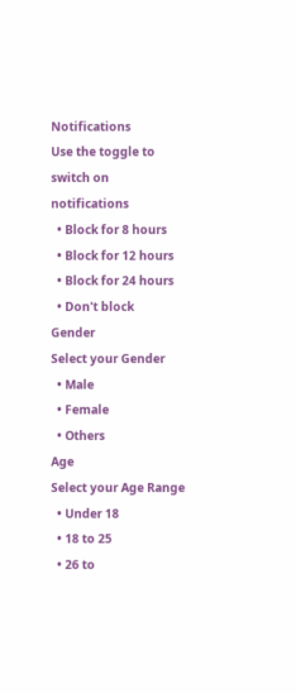Notifications
Use the toggle to switch on notifications
  • Block for 8 hours
  • Block for 12 hours
  • Block for 24 hours
  • Don't block
Gender
Select your Gender
  • Male
  • Female
  • Others
Age
Select your Age Range
  • Under 18
  • 18 to 25
  • 26 to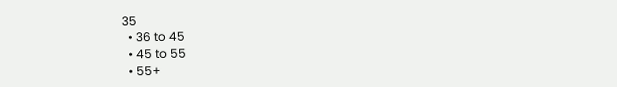35
  • 36 to 45
  • 45 to 55
  • 55+